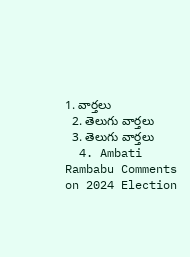1. వార్తలు
  2. తెలుగు వార్తలు
  3. తెలుగు వార్తలు
  4. Ambati Rambabu Comments on 2024 Election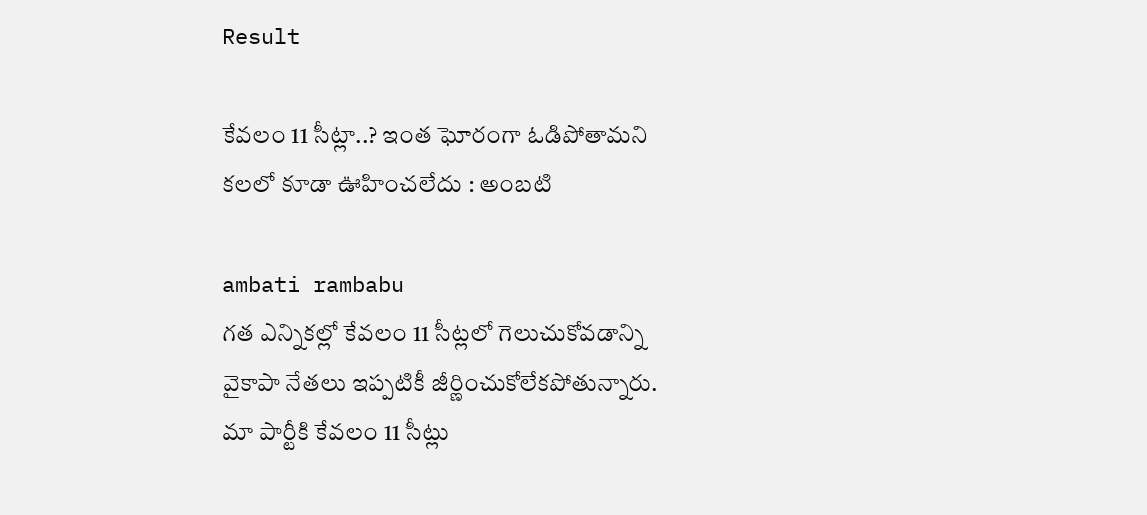Result

కేవలం 11 సీట్లా..? ఇంత ఘోరంగా ఓడిపోతామని కలలో కూడా ఊహించలేదు : అంబటి

ambati rambabu
గత ఎన్నికల్లో కేవలం 11 సీట్లలో గెలుచుకోవడాన్ని వైకాపా నేతలు ఇప్పటికీ జీర్ణించుకోలేకపోతున్నారు. మా పార్టీకి కేవలం 11 సీట్లు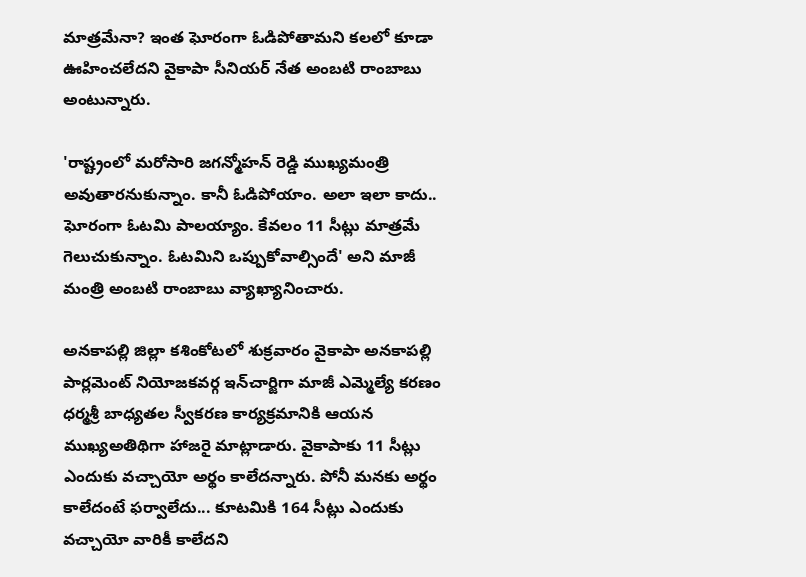మాత్రమేనా? ఇంత ఘోరంగా ఓడిపోతామని కలలో కూడా ఊహించలేదని వైకాపా సీనియర్ నేత అంబటి రాంబాబు అంటున్నారు.

'రాష్ట్రంలో మరోసారి జగన్మోహన్ రెడ్డి ముఖ్యమంత్రి అవుతారనుకున్నాం. కానీ ఓడిపోయాం. అలా ఇలా కాదు.. ఘోరంగా ఓటమి పాలయ్యాం. కేవలం 11 సీట్లు మాత్రమే గెలుచుకున్నాం. ఓటమిని ఒప్పుకోవాల్సిందే' అని మాజీ మంత్రి అంబటి రాంబాబు వ్యాఖ్యానించారు.

అనకాపల్లి జిల్లా కశింకోటలో శుక్రవారం వైకాపా అనకాపల్లి పార్లమెంట్ నియోజకవర్గ ఇన్‌చార్జిగా మాజీ ఎమ్మెల్యే కరణం ధర్మశ్రీ బాధ్యతల స్వీకరణ కార్యక్రమానికి ఆయన ముఖ్యఅతిథిగా హాజరై మాట్లాడారు. వైకాపాకు 11 సీట్లు ఎందుకు వచ్చాయో అర్థం కాలేదన్నారు. పోనీ మనకు అర్థం కాలేదంటే ఫర్వాలేదు... కూటమికి 164 సీట్లు ఎందుకు వచ్చాయో వారికీ కాలేదని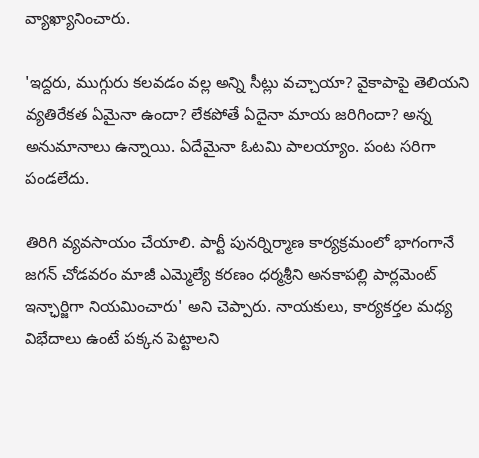వ్యాఖ్యానించారు.

'ఇద్దరు, ముగ్గురు కలవడం వల్ల అన్ని సీట్లు వచ్చాయా? వైకాపాపై తెలియని వ్యతిరేకత ఏమైనా ఉందా? లేకపోతే ఏదైనా మాయ జరిగిందా? అన్న అనుమానాలు ఉన్నాయి. ఏదేమైనా ఓటమి పాలయ్యాం. పంట సరిగా పండలేదు.

తిరిగి వ్యవసాయం చేయాలి. పార్టీ పునర్నిర్మాణ కార్యక్రమంలో భాగంగానే జగన్ చోడవరం మాజీ ఎమ్మెల్యే కరణం ధర్మశ్రీని అనకాపల్లి పార్లమెంట్ ఇన్ఛార్జిగా నియమించారు' అని చెప్పారు. నాయకులు, కార్యకర్తల మధ్య విభేదాలు ఉంటే పక్కన పెట్టాలని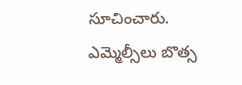సూచించారు. ఎమ్మెల్సీలు బొత్స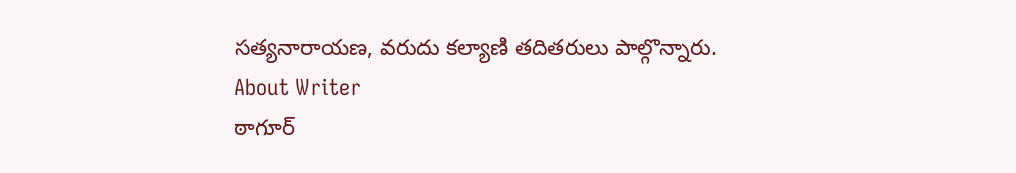సత్యనారాయణ, వరుదు కల్యాణి తదితరులు పాల్గొన్నారు.
About Writer
ఠాగూర్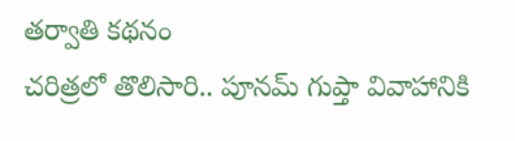తర్వాతి కథనం
చరిత్రలో తొలిసారి.. పూనమ్ గుప్తా వివాహానికి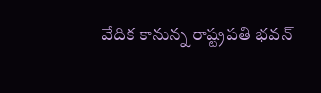వేదిక కానున్న రాష్ట్రపతి భవన్